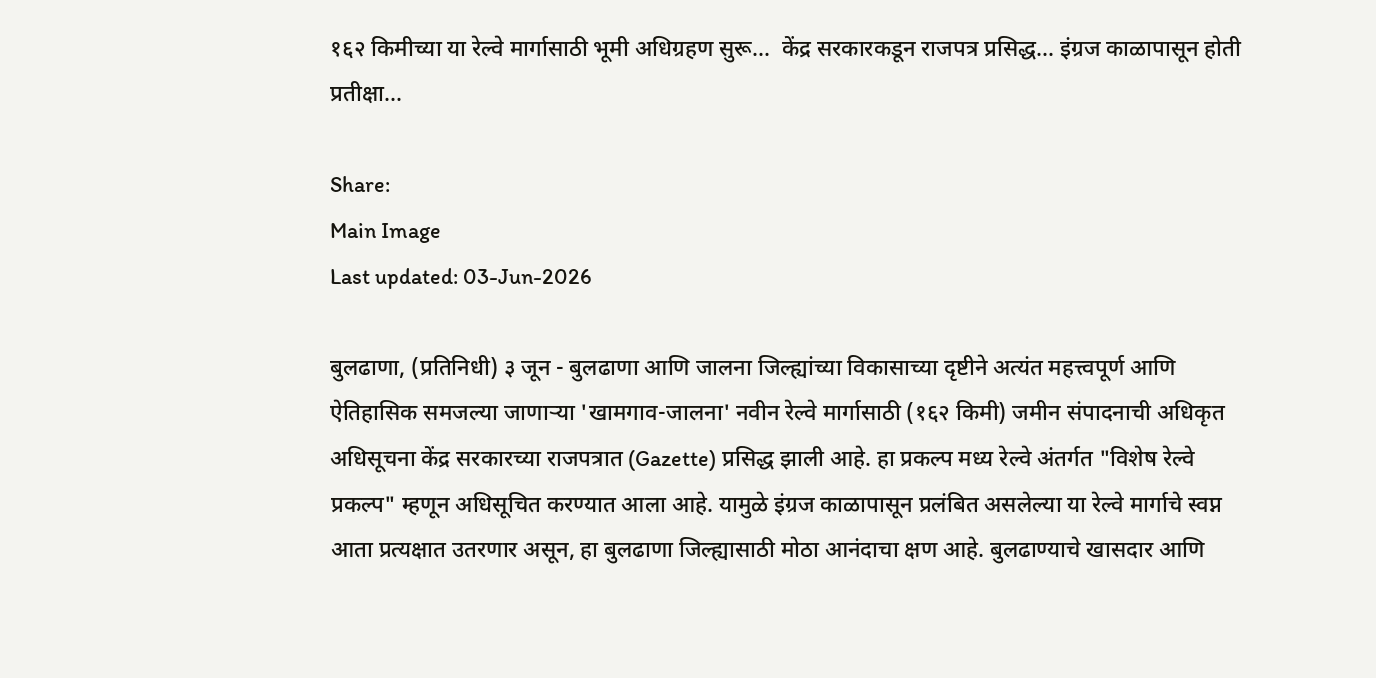१६२ किमीच्या या रेल्वे मार्गासाठी भूमी अधिग्रहण सुरू...  केंद्र सरकारकडून राजपत्र प्रसिद्ध... इंग्रज काळापासून होती प्रतीक्षा...

Share:
Main Image
Last updated: 03-Jun-2026

बुलढाणा, (प्रतिनिधी) ३ जून - बुलढाणा आणि जालना जिल्ह्यांच्या विकासाच्या दृष्टीने अत्यंत महत्त्वपूर्ण आणि ऐतिहासिक समजल्या जाणाऱ्या 'खामगाव-जालना' नवीन रेल्वे मार्गासाठी (१६२ किमी) जमीन संपादनाची अधिकृत अधिसूचना केंद्र सरकारच्या राजपत्रात (Gazette) प्रसिद्ध झाली आहे. हा प्रकल्प मध्य रेल्वे अंतर्गत "विशेष रेल्वे प्रकल्प" म्हणून अधिसूचित करण्यात आला आहे. यामुळे इंग्रज काळापासून प्रलंबित असलेल्या या रेल्वे मार्गाचे स्वप्न आता प्रत्यक्षात उतरणार असून, हा बुलढाणा जिल्ह्यासाठी मोठा आनंदाचा क्षण आहे. बुलढाण्याचे खासदार आणि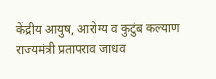केंद्रीय आयुष, आरोग्य व कुटुंब कल्याण राज्यमंत्री प्रतापराव जाधव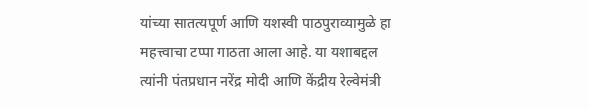यांच्या सातत्यपूर्ण आणि यशस्वी पाठपुराव्यामुळे हा महत्त्वाचा टप्पा गाठता आला आहे. या यशाबद्दल त्यांनी पंतप्रधान नरेंद्र मोदी आणि केंद्रीय रेल्वेमंत्री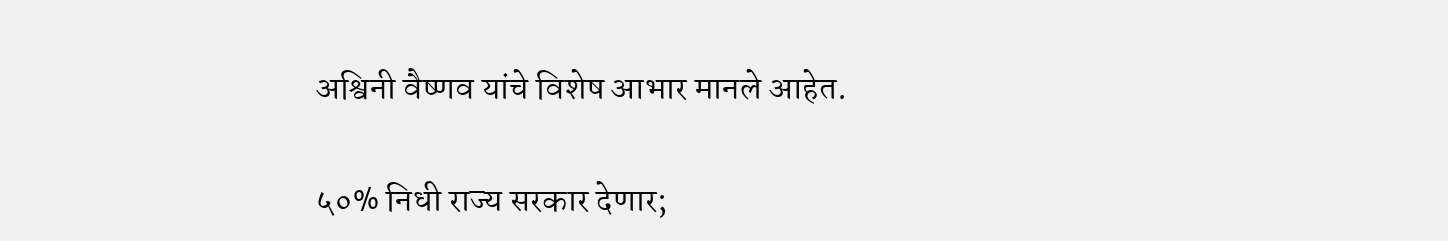अश्विनी वैष्णव यांचे विशेष आभार मानले आहेत.

५०% निधी राज्य सरकार देणार;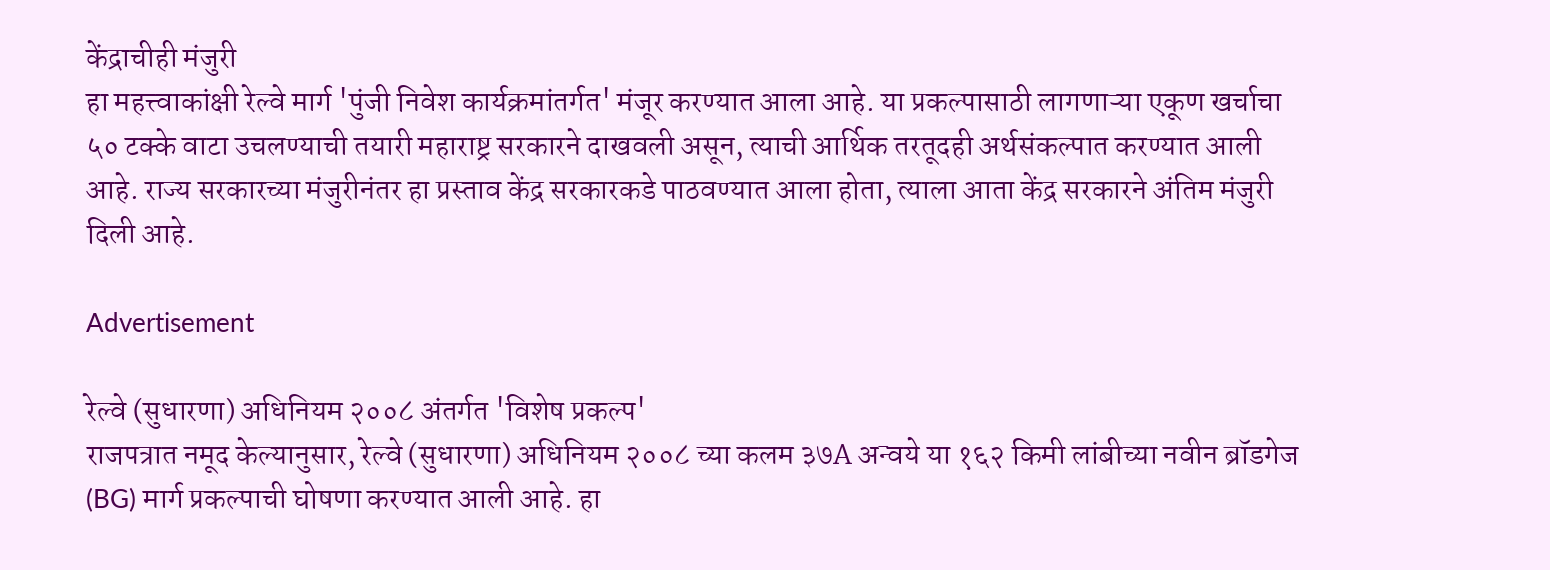केंद्राचीही मंजुरी
हा महत्त्वाकांक्षी रेल्वे मार्ग 'पुंजी निवेश कार्यक्रमांतर्गत' मंजूर करण्यात आला आहे. या प्रकल्पासाठी लागणाऱ्या एकूण खर्चाचा ५० टक्के वाटा उचलण्याची तयारी महाराष्ट्र सरकारने दाखवली असून, त्याची आर्थिक तरतूदही अर्थसंकल्पात करण्यात आली आहे. राज्य सरकारच्या मंजुरीनंतर हा प्रस्ताव केंद्र सरकारकडे पाठवण्यात आला होता, त्याला आता केंद्र सरकारने अंतिम मंजुरी दिली आहे.

Advertisement

रेल्वे (सुधारणा) अधिनियम २००८ अंतर्गत 'विशेष प्रकल्प'
राजपत्रात नमूद केल्यानुसार, रेल्वे (सुधारणा) अधिनियम २००८ च्या कलम ३७A अन्वये या १६२ किमी लांबीच्या नवीन ब्रॉडगेज (BG) मार्ग प्रकल्पाची घोषणा करण्यात आली आहे. हा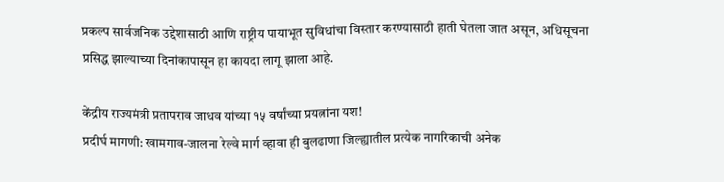प्रकल्प सार्वजनिक उद्देशासाठी आणि राष्ट्रीय पायाभूत सुविधांचा विस्तार करण्यासाठी हाती घेतला जात असून, अधिसूचना प्रसिद्ध झाल्याच्या दिनांकापासून हा कायदा लागू झाला आहे.

केंद्रीय राज्यमंत्री प्रतापराव जाधव यांच्या १५ वर्षांच्या प्रयत्नांना यश!
प्रदीर्घ मागणी: खामगाव-जालना रेल्वे मार्ग व्हावा ही बुलढाणा जिल्ह्यातील प्रत्येक नागरिकाची अनेक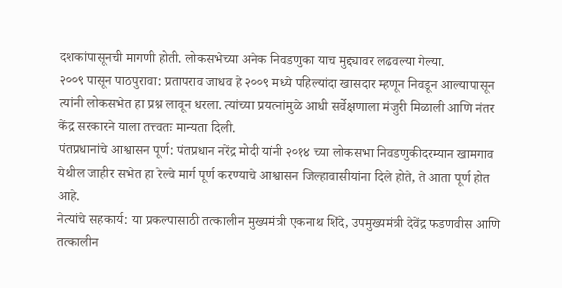दशकांपासूनची मागणी होती. लोकसभेच्या अनेक निवडणुका याच मुद्द्यावर लढवल्या गेल्या.
२००९ पासून पाठपुरावा: प्रतापराव जाधव हे २००९ मध्ये पहिल्यांदा खासदार म्हणून निवडून आल्यापासून त्यांनी लोकसभेत हा प्रश्न लावून धरला. त्यांच्या प्रयत्नांमुळे आधी सर्वेक्षणाला मंजुरी मिळाली आणि नंतर केंद्र सरकारने याला तत्त्वतः मान्यता दिली.
पंतप्रधानांचे आश्वासन पूर्ण: पंतप्रधान नरेंद्र मोदी यांनी २०१४ च्या लोकसभा निवडणुकीदरम्यान खामगाव येथील जाहीर सभेत हा रेल्वे मार्ग पूर्ण करण्याचे आश्वासन जिल्हावासीयांना दिले होते, ते आता पूर्ण होत आहे.
नेत्यांचे सहकार्य: या प्रकल्पासाठी तत्कालीन मुख्यमंत्री एकनाथ शिंदे, उपमुख्यमंत्री देवेंद्र फडणवीस आणि तत्कालीन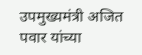उपमुख्यमंत्री अजित पवार यांच्या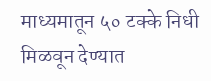माध्यमातून ५० टक्के निधी मिळवून देण्यात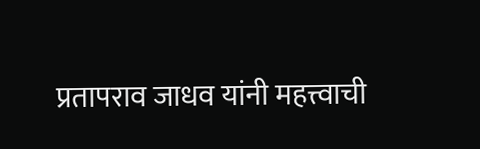प्रतापराव जाधव यांनी महत्त्वाची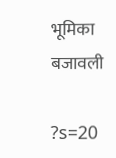भूमिका बजावली

?s=20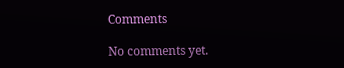Comments

No comments yet.